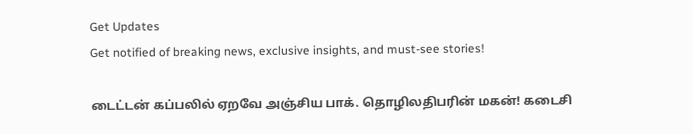Get Updates
Get notified of breaking news, exclusive insights, and must-see stories!

டைட்டன் கப்பலில் ஏறவே அஞ்சிய பாக். தொழிலதிபரின் மகன்! கடைசி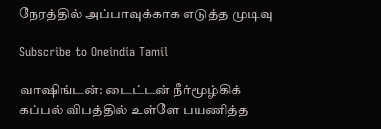நேரத்தில் அப்பாவுக்காக எடுத்த முடிவு

Subscribe to Oneindia Tamil

வாஷிங்டன்: டைட்டன் நீர்மூழ்கிக் கப்பல் விபத்தில் உள்ளே பயணித்த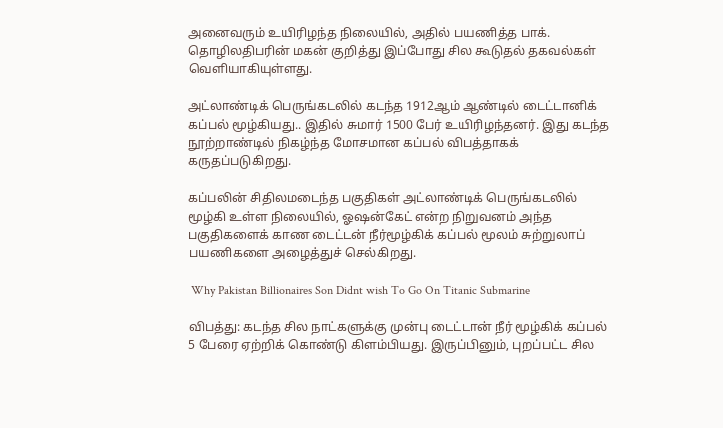அனைவரும் உயிரிழந்த நிலையில், அதில் பயணித்த பாக். தொழிலதிபரின் மகன் குறித்து இப்போது சில கூடுதல் தகவல்கள் வெளியாகியுள்ளது.

அட்லாண்டிக் பெருங்கடலில் கடந்த 1912ஆம் ஆண்டில் டைட்டானிக் கப்பல் மூழ்கியது.. இதில் சுமார் 1500 பேர் உயிரிழந்தனர். இது கடந்த நூற்றாண்டில் நிகழ்ந்த மோசமான கப்பல் விபத்தாகக் கருதப்படுகிறது.

கப்பலின் சிதிலமடைந்த பகுதிகள் அட்லாண்டிக் பெருங்கடலில் மூழ்கி உள்ள நிலையில், ஓஷன்கேட் என்ற நிறுவனம் அந்த பகுதிகளைக் காண டைட்டன் நீர்மூழ்கிக் கப்பல் மூலம் சுற்றுலாப் பயணிகளை அழைத்துச் செல்கிறது.

 Why Pakistan Billionaires Son Didnt wish To Go On Titanic Submarine

விபத்து: கடந்த சில நாட்களுக்கு முன்பு டைட்டான் நீர் மூழ்கிக் கப்பல் 5 பேரை ஏற்றிக் கொண்டு கிளம்பியது. இருப்பினும், புறப்பட்ட சில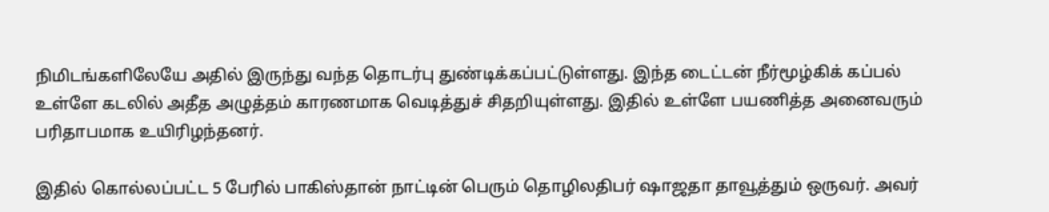நிமிடங்களிலேயே அதில் இருந்து வந்த தொடர்பு துண்டிக்கப்பட்டுள்ளது. இந்த டைட்டன் நீர்மூழ்கிக் கப்பல் உள்ளே கடலில் அதீத அழுத்தம் காரணமாக வெடித்துச் சிதறியுள்ளது. இதில் உள்ளே பயணித்த அனைவரும் பரிதாபமாக உயிரிழந்தனர்.

இதில் கொல்லப்பட்ட 5 பேரில் பாகிஸ்தான் நாட்டின் பெரும் தொழிலதிபர் ஷாஜதா தாவூத்தும் ஒருவர். அவர்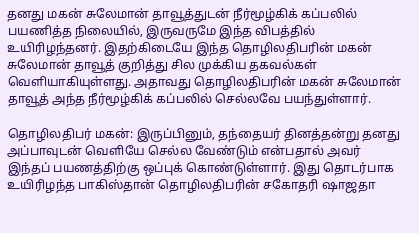தனது மகன் சுலேமான் தாவூத்துடன் நீர்மூழ்கிக் கப்பலில் பயணித்த நிலையில், இருவருமே இந்த விபத்தில் உயிரிழந்தனர். இதற்கிடையே இந்த தொழிலதிபரின் மகன் சுலேமான் தாவூத் குறித்து சில முக்கிய தகவல்கள் வெளியாகியுள்ளது. அதாவது தொழிலதிபரின் மகன் சுலேமான் தாவூத் அந்த நீர்மூழ்கிக் கப்பலில் செல்லவே பயந்துள்ளார்.

தொழிலதிபர் மகன்: இருப்பினும், தந்தையர் தினத்தன்று தனது அப்பாவுடன் வெளியே செல்ல வேண்டும் என்பதால் அவர் இந்தப் பயணத்திற்கு ஒப்புக் கொண்டுள்ளார். இது தொடர்பாக உயிரிழந்த பாகிஸ்தான் தொழிலதிபரின் சகோதரி ஷாஜதா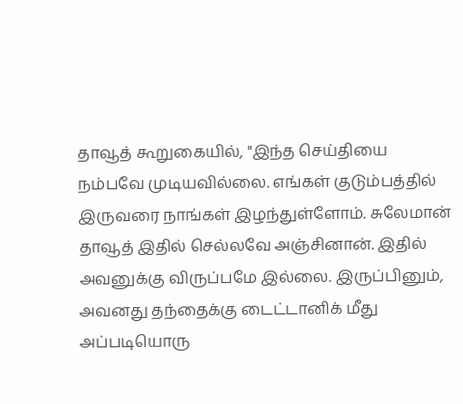தாவூத் கூறுகையில், "இந்த செய்தியை நம்பவே முடியவில்லை. எங்கள் குடும்பத்தில் இருவரை நாங்கள் இழந்துள்ளோம். சுலேமான் தாவூத் இதில் செல்லவே அஞ்சினான். இதில் அவனுக்கு விருப்பமே இல்லை. இருப்பினும், அவனது தந்தைக்கு டைட்டானிக் மீது அப்படியொரு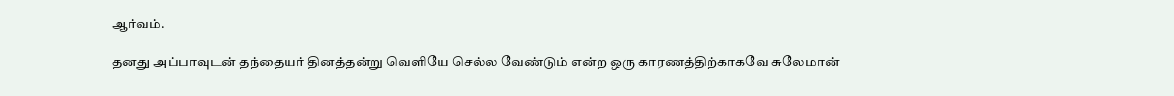ஆர்வம்.

தனது அப்பாவுடன் தந்தையர் தினத்தன்று வெளியே செல்ல வேண்டும் என்ற ஒரு காரணத்திற்காகவே சுலேமான்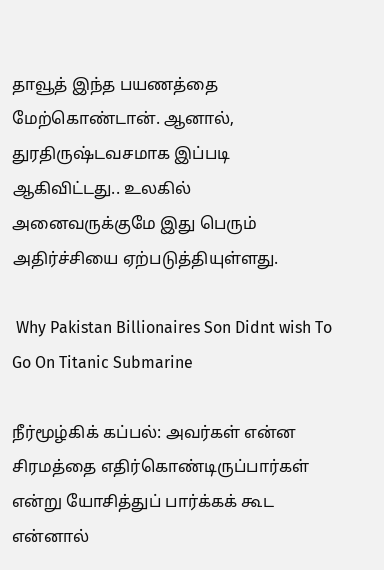தாவூத் இந்த பயணத்தை மேற்கொண்டான். ஆனால், துரதிருஷ்டவசமாக இப்படி ஆகிவிட்டது.. உலகில் அனைவருக்குமே இது பெரும் அதிர்ச்சியை ஏற்படுத்தியுள்ளது.

 Why Pakistan Billionaires Son Didnt wish To Go On Titanic Submarine

நீர்மூழ்கிக் கப்பல்: அவர்கள் என்ன சிரமத்தை எதிர்கொண்டிருப்பார்கள் என்று யோசித்துப் பார்க்கக் கூட என்னால்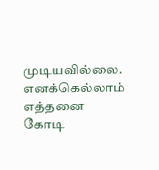முடியவில்லை. எனக்கெல்லாம் எத்தனை கோடி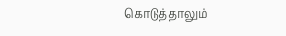கொடுத்தாலும்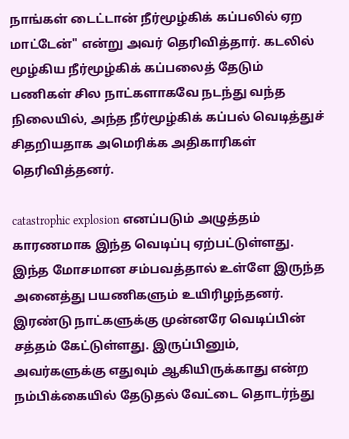நாங்கள் டைட்டான் நீர்மூழ்கிக் கப்பலில் ஏற மாட்டேன்" என்று அவர் தெரிவித்தார். கடலில் மூழ்கிய நீர்மூழ்கிக் கப்பலைத் தேடும் பணிகள் சில நாட்களாகவே நடந்து வந்த நிலையில், அந்த நீர்மூழ்கிக் கப்பல் வெடித்துச் சிதறியதாக அமெரிக்க அதிகாரிகள் தெரிவித்தனர்.

catastrophic explosion எனப்படும் அழுத்தம் காரணமாக இந்த வெடிப்பு ஏற்பட்டுள்ளது. இந்த மோசமான சம்பவத்தால் உள்ளே இருந்த அனைத்து பயணிகளும் உயிரிழந்தனர். இரண்டு நாட்களுக்கு முன்னரே வெடிப்பின் சத்தம் கேட்டுள்ளது. இருப்பினும், அவர்களுக்கு எதுவும் ஆகியிருக்காது என்ற நம்பிக்கையில் தேடுதல் வேட்டை தொடர்ந்து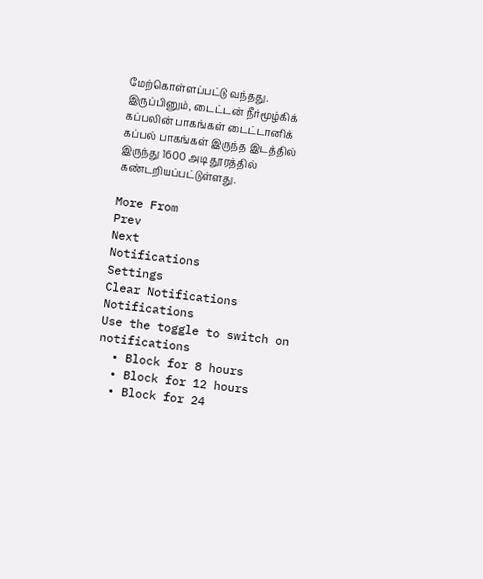மேற்கொள்ளப்பட்டு வந்தது. இருப்பினும், டைட்டன் நீர்மூழ்கிக் கப்பலின் பாகங்கள் டைட்டானிக் கப்பல் பாகங்கள் இருந்த இடத்தில் இருந்து 1600 அடி தூரத்தில் கண்டறியப்பட்டுள்ளது.

More From
Prev
Next
Notifications
Settings
Clear Notifications
Notifications
Use the toggle to switch on notifications
  • Block for 8 hours
  • Block for 12 hours
  • Block for 24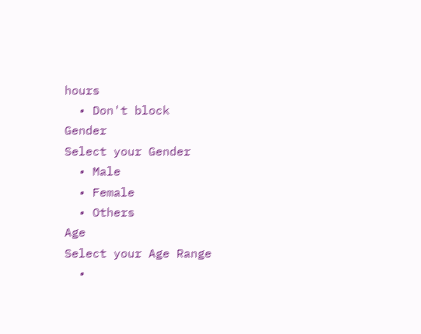hours
  • Don't block
Gender
Select your Gender
  • Male
  • Female
  • Others
Age
Select your Age Range
  •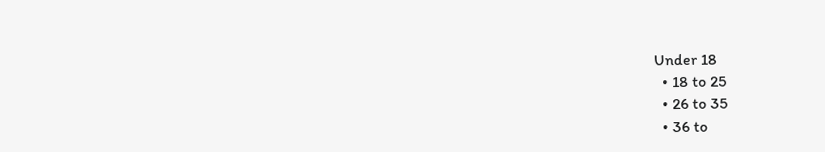Under 18
  • 18 to 25
  • 26 to 35
  • 36 to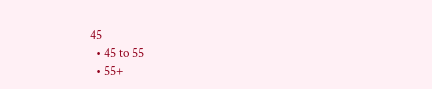45
  • 45 to 55
  • 55+